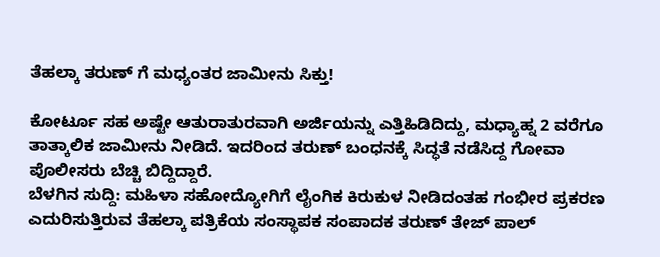ತೆಹಲ್ಕಾ ತರುಣ್ ಗೆ ಮಧ್ಯಂತರ ಜಾಮೀನು ಸಿಕ್ತು!

ಕೋರ್ಟೂ ಸಹ ಅಷ್ಟೇ ಆತುರಾತುರವಾಗಿ ಅರ್ಜಿಯನ್ನು ಎತ್ತಿಹಿಡಿದಿದ್ದು, ಮಧ್ಯಾಹ್ನ 2 ವರೆಗೂ ತಾತ್ಕಾಲಿಕ ಜಾಮೀನು ನೀಡಿದೆ. ಇದರಿಂದ ತರುಣ್ ಬಂಧನಕ್ಕೆ ಸಿದ್ಧತೆ ನಡೆಸಿದ್ದ ಗೋವಾ ಪೊಲೀಸರು ಬೆಚ್ಚಿ ಬಿದ್ದಿದ್ದಾರೆ.
ಬೆಳಗಿನ ಸುದ್ದಿ: ಮಹಿಳಾ ಸಹೋದ್ಯೋಗಿಗೆ ಲೈಂಗಿಕ ಕಿರುಕುಳ ನೀಡಿದಂತಹ ಗಂಭೀರ ಪ್ರಕರಣ ಎದುರಿಸುತ್ತಿರುವ ತೆಹಲ್ಕಾ ಪತ್ರಿಕೆಯ ಸಂಸ್ಥಾಪಕ ಸಂಪಾದಕ ತರುಣ್ ತೇಜ್ ಪಾಲ್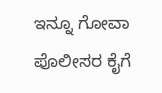ಇನ್ನೂ ಗೋವಾ ಪೊಲೀಸರ ಕೈಗೆ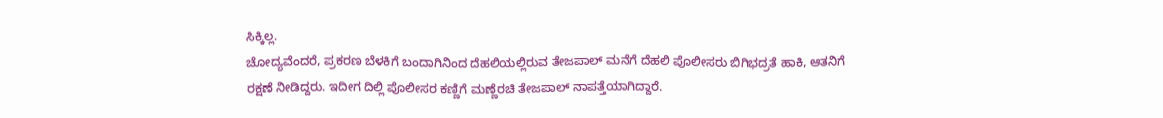ಸಿಕ್ಕಿಲ್ಲ.
ಚೋದ್ಯವೆಂದರೆ, ಪ್ರಕರಣ ಬೆಳಕಿಗೆ ಬಂದಾಗಿನಿಂದ ದೆಹಲಿಯಲ್ಲಿರುವ ತೇಜಪಾಲ್ ಮನೆಗೆ ದೆಹಲಿ ಪೊಲೀಸರು ಬಿಗಿಭದ್ರತೆ ಹಾಕಿ, ಆತನಿಗೆ ರಕ್ಷಣೆ ನೀಡಿದ್ದರು. ಇದೀಗ ದಿಲ್ಲಿ ಪೊಲೀಸರ ಕಣ್ಣಿಗೆ ಮಣ್ಣೆರಚಿ ತೇಜಪಾಲ್ ನಾಪತ್ತೆಯಾಗಿದ್ದಾರೆ.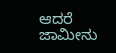ಆದರೆ ಜಾಮೀನು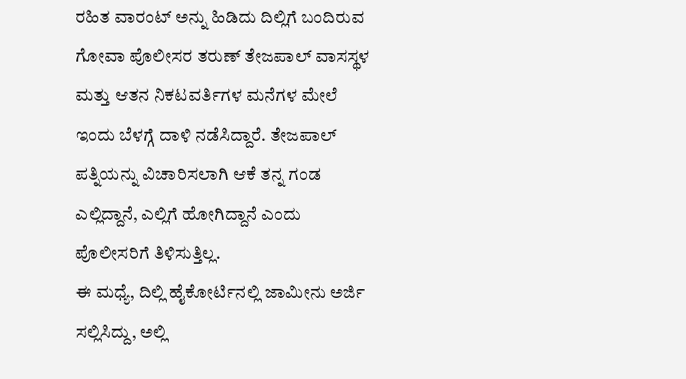ರಹಿತ ವಾರಂಟ್ ಅನ್ನು ಹಿಡಿದು ದಿಲ್ಲಿಗೆ ಬಂದಿರುವ ಗೋವಾ ಪೊಲೀಸರ ತರುಣ್ ತೇಜಪಾಲ್ ವಾಸಸ್ಥಳ ಮತ್ತು ಆತನ ನಿಕಟವರ್ತಿಗಳ ಮನೆಗಳ ಮೇಲೆ ಇಂದು ಬೆಳಗ್ಗೆ ದಾಳಿ ನಡೆಸಿದ್ದಾರೆ. ತೇಜಪಾಲ್ ಪತ್ನಿಯನ್ನು ವಿಚಾರಿಸಲಾಗಿ ಆಕೆ ತನ್ನ ಗಂಡ ಎಲ್ಲಿದ್ದಾನೆ, ಎಲ್ಲಿಗೆ ಹೋಗಿದ್ದಾನೆ ಎಂದು ಪೊಲೀಸರಿಗೆ ತಿಳಿಸುತ್ತಿಲ್ಲ.
ಈ ಮಧ್ಯೆ, ದಿಲ್ಲಿ ಹೈಕೋರ್ಟಿನಲ್ಲಿ ಜಾಮೀನು ಅರ್ಜಿ ಸಲ್ಲಿಸಿದ್ದು, ಅಲ್ಲಿ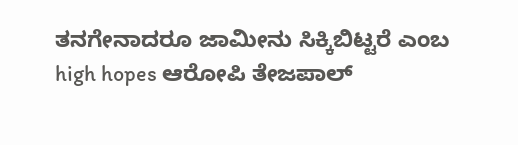ತನಗೇನಾದರೂ ಜಾಮೀನು ಸಿಕ್ಕಿಬಿಟ್ಟರೆ ಎಂಬ high hopes ಆರೋಪಿ ತೇಜಪಾಲ್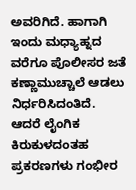ಅವರಿಗಿದೆ. ಹಾಗಾಗಿ ಇಂದು ಮಧ್ಯಾಹ್ನದ ವರೆಗೂ ಪೊಲೀಸರ ಜತೆ ಕಣ್ಣಾಮುಚ್ಚಾಲೆ ಆಡಲು ನಿರ್ಧರಿಸಿದಂತಿದೆ.
ಆದರೆ ಲೈಂಗಿಕ ಕಿರುಕುಳದಂತಹ ಪ್ರಕರಣಗಳು ಗಂಭೀರ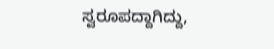ಸ್ವರೂಪದ್ದಾಗಿದ್ದು,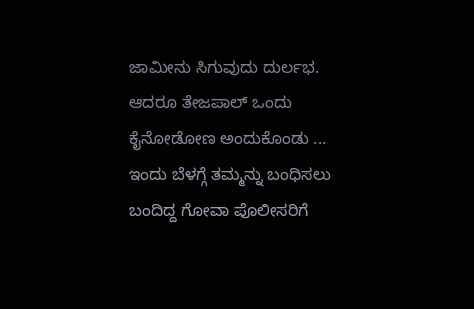ಜಾಮೀನು ಸಿಗುವುದು ದುರ್ಲಭ. ಆದರೂ ತೇಜಪಾಲ್ ಒಂದು ಕೈನೋಡೋಣ ಅಂದುಕೊಂಡು ... ಇಂದು ಬೆಳಗ್ಗೆ ತಮ್ಮನ್ನು ಬಂಧಿಸಲು ಬಂದಿದ್ದ ಗೋವಾ ಪೊಲೀಸರಿಗೆ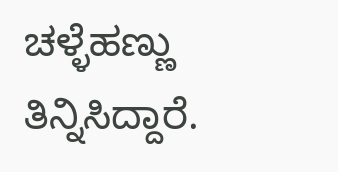ಚಳ್ಳೆಹಣ್ಣು ತಿನ್ನಿಸಿದ್ದಾರೆ.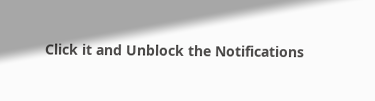Click it and Unblock the Notifications